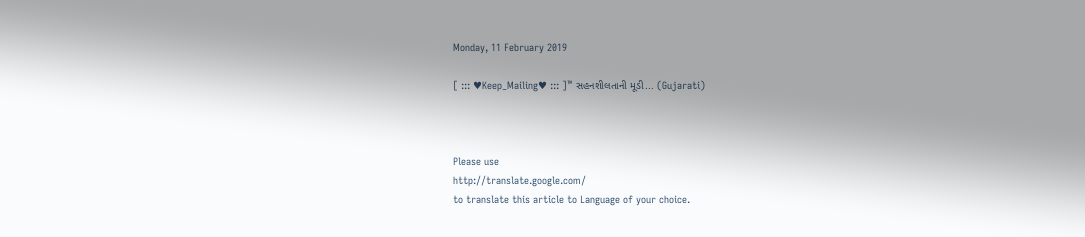Monday, 11 February 2019

[ ::: ♥Keep_Mailing♥ ::: ]™ સહનશીલતાની મૂડી... (Gujarati)



Please use
http://translate.google.com/
to translate this article to Language of your choice.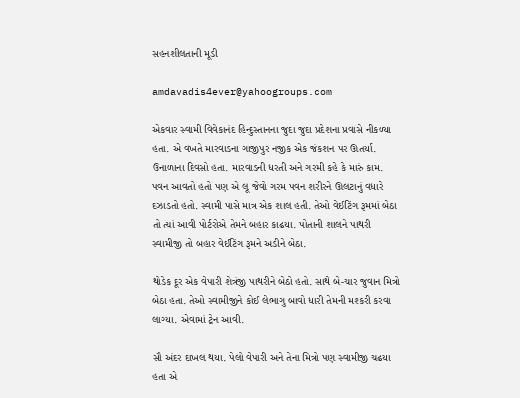સહનશીલતાની મૂડી

amdavadis4ever@yahoogroups.com

એકવાર સ્વામી વિવેકાનંદ હિન્દુસ્તાનના જુદા જુદા પ્રદેશના પ્રવાસે નીકળ્યા હતા. એ વખતે મારવાડના ગાજીપુર નજીક એક જંકશન પર ઊતર્યા. ઉનાળાના દિવસો હતા. મારવાડની ધરતી અને ગરમી કહે કે મારું કામ. પવન આવતો હતો પણ એ લૂ જેવો ગરમ પવન શરીરને ઊલટાનું વધારે દઝાડતો હતો. સ્વામી પાસે માત્ર એક શાલ હતી. તેઓ વેઈટિંગ રૂમમાં બેઠા તો ત્યાં આવી પોર્ટરોએ તેમને બહાર કાઢયા. પોતાની શાલને પાથરી સ્વામીજી તો બહાર વેઈટિંગ રૂમને અડીને બેઠા.

થોડેક દૂર એક વેપારી શેત્રંજી પાથરીને બેઠો હતો. સાથે બે-ચાર જુવાન મિત્રો બેઠા હતા. તેઓ સ્વામીજીને કોઈ લેભાગુ બાવો ધારી તેમની મશ્કરી કરવા લાગ્યા. એવામાં ટ્રેન આવી.

સૌ અંદર દાખલ થયા. પેલો વેપારી અને તેના મિત્રો પણ સ્વામીજી ચઢયા હતા એ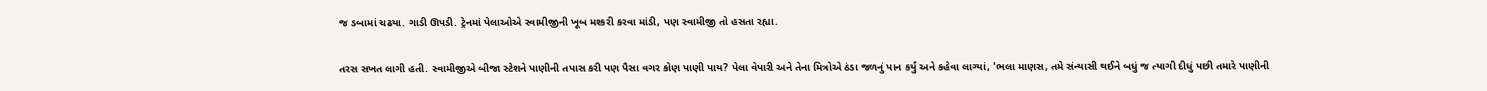જ ડબામાં ચઢયા. ગાડી ઊપડી. ટ્રેનમાં પેલાઓએ સ્વામીજીની ખૂબ મશ્કરી કરવા માંડી, પણ સ્વામીજી તો હસતા રહ્યા.

તરસ સખત લાગી હતી. સ્વામીજીએ બીજા સ્ટેશને પાણીની તપાસ કરી પણ પૈસા વગર કોણ પાણી પાય? પેલા વેપારી અને તેના મિત્રોએ ઠંડા જળનું પાન કર્યું અને કહેવા લાગ્યાં, 'ભલા માણસ, તમે સંન્યાસી થઈને બધું જ ત્યાગી દીધું પછી તમારે પાણીની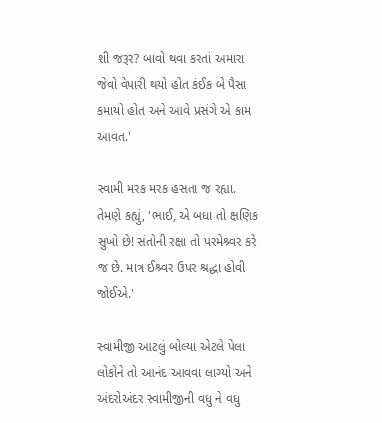શી જરૂર? બાવો થવા કરતાં અમારા જેવો વેપારી થયો હોત કંઈક બે પૈસા કમાયો હોત અને આવે પ્રસંગે એ કામ આવત.'

સ્વામી મરક મરક હસતા જ રહ્યા. તેમણે કહ્યું, 'ભાઈ, એ બધા તો ક્ષણિક સુખો છે! સંતોની રક્ષા તો પરમેશ્ર્વર કરે જ છે. માત્ર ઈશ્ર્વર ઉપર શ્રદ્ધા હોવી જોઈએ.'

સ્વામીજી આટલું બોલ્યા એટલે પેલા લોકોને તો આનંદ આવવા લાગ્યો અને અંદરોઅંદર સ્વામીજીની વધુ ને વધુ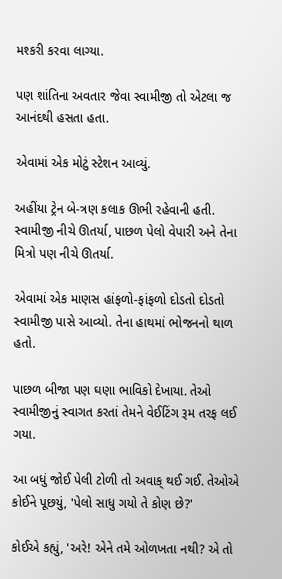મશ્કરી કરવા લાગ્યા.

પણ શાંતિના અવતાર જેવા સ્વામીજી તો એટલા જ આનંદથી હસતા હતા.

એવામાં એક મોટું સ્ટેશન આવ્યું.

અહીંયા ટ્રેન બે-ત્રણ કલાક ઊભી રહેવાની હતી. સ્વામીજી નીચે ઊતર્યા, પાછળ પેલો વેપારી અને તેના મિત્રો પણ નીચે ઊતર્યા.

એવામાં એક માણસ હાંફળો-ફાંફળો દોડતો દોડતો સ્વામીજી પાસે આવ્યો. તેના હાથમાં ભોજનનો થાળ હતો.

પાછળ બીજા પણ ઘણા ભાવિકો દેખાયા. તેઓ સ્વામીજીનું સ્વાગત કરતાં તેમને વેઈટિંગ રૂમ તરફ લઈ ગયા.

આ બધું જોઈ પેલી ટોળી તો અવાક્ થઈ ગઈ. તેઓએ કોઈને પૂછયું, 'પેલો સાધુ ગયો તે કોણ છે?'

કોઈએ કહ્યું, 'અરે! એને તમે ઓળખતા નથી? એ તો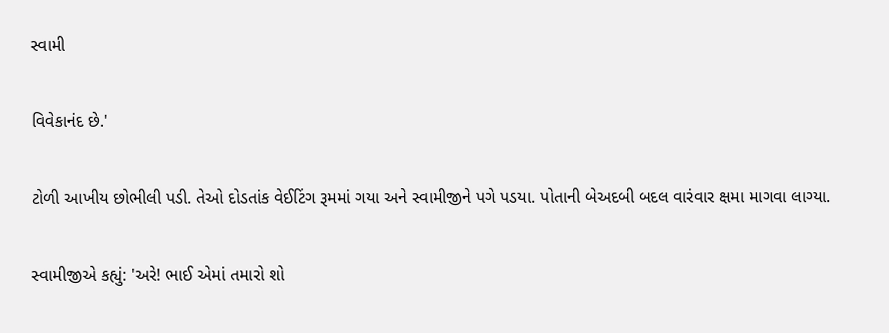સ્વામી

વિવેકાનંદ છે.'

ટોળી આખીય છોભીલી પડી. તેઓ દોડતાંક વેઈટિંગ રૂમમાં ગયા અને સ્વામીજીને પગે પડયા. પોતાની બેઅદબી બદલ વારંવાર ક્ષમા માગવા લાગ્યા.

સ્વામીજીએ કહ્યું: 'અરે! ભાઈ એમાં તમારો શો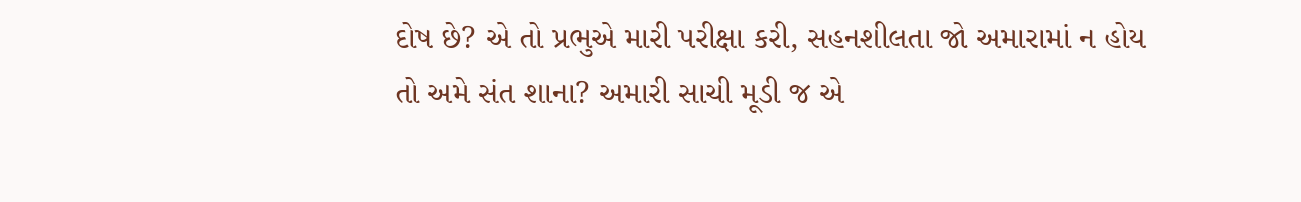દોષ છે? એ તો પ્રભુએ મારી પરીક્ષા કરી, સહનશીલતા જો અમારામાં ન હોય તો અમે સંત શાના? અમારી સાચી મૂડી જ એ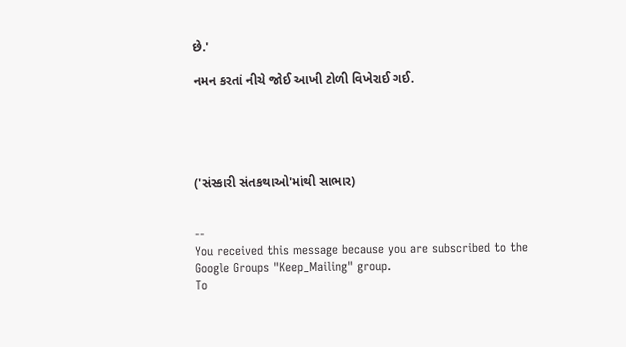છે.'

નમન કરતાં નીચે જોઈ આખી ટોળી વિખેરાઈ ગઈ.





('સંસ્કારી સંતકથાઓ'માંથી સાભાર)


--
You received this message because you are subscribed to the Google Groups "Keep_Mailing" group.
To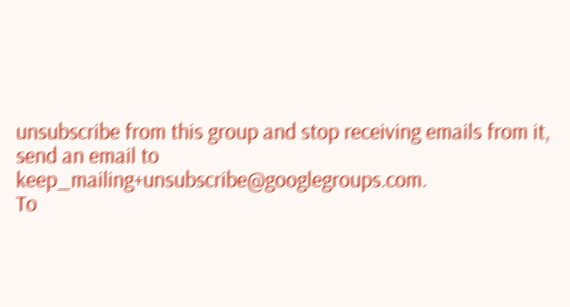unsubscribe from this group and stop receiving emails from it, send an email to keep_mailing+unsubscribe@googlegroups.com.
To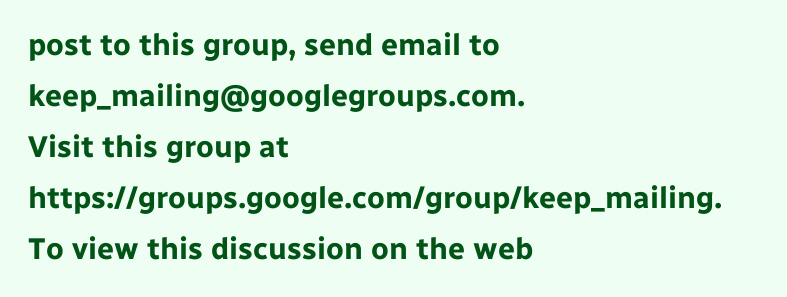post to this group, send email to keep_mailing@googlegroups.com.
Visit this group at https://groups.google.com/group/keep_mailing.
To view this discussion on the web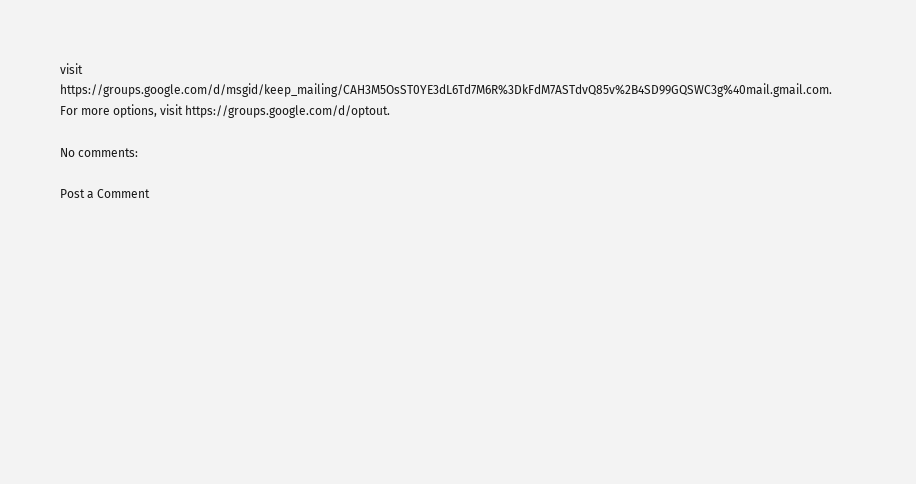visit https://groups.google.com/d/msgid/keep_mailing/CAH3M5OsST0YE3dL6Td7M6R%3DkFdM7ASTdvQ85v%2B4SD99GQSWC3g%40mail.gmail.com.
For more options, visit https://groups.google.com/d/optout.

No comments:

Post a Comment